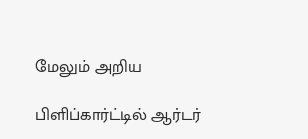மேலும் அறிய

பிளிப்கார்ட்டில் ஆர்டர்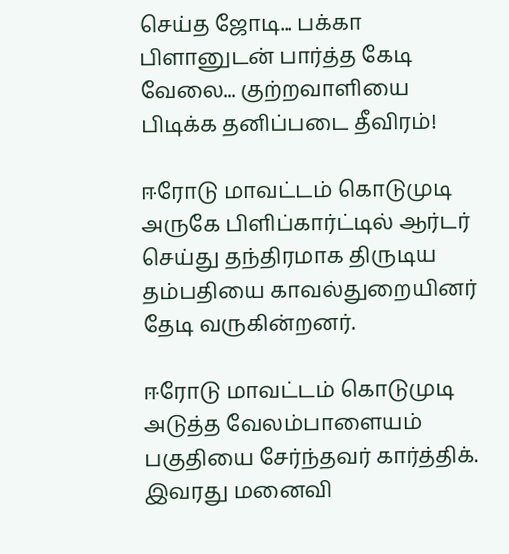செய்த ஜோடி... பக்கா பிளானுடன் பார்த்த கேடி வேலை... குற்றவாளியை பிடிக்க தனிப்படை தீவிரம்!

ஈரோடு மாவட்டம் கொடுமுடி அருகே பிளிப்கார்ட்டில் ஆர்டர் செய்து தந்திரமாக திருடிய தம்பதியை காவல்துறையினர் தேடி வருகின்றனர்.

ஈரோடு மாவட்டம் கொடுமுடி அடுத்த வேலம்பாளையம் பகுதியை சேர்ந்தவர் கார்த்திக். இவரது மனைவி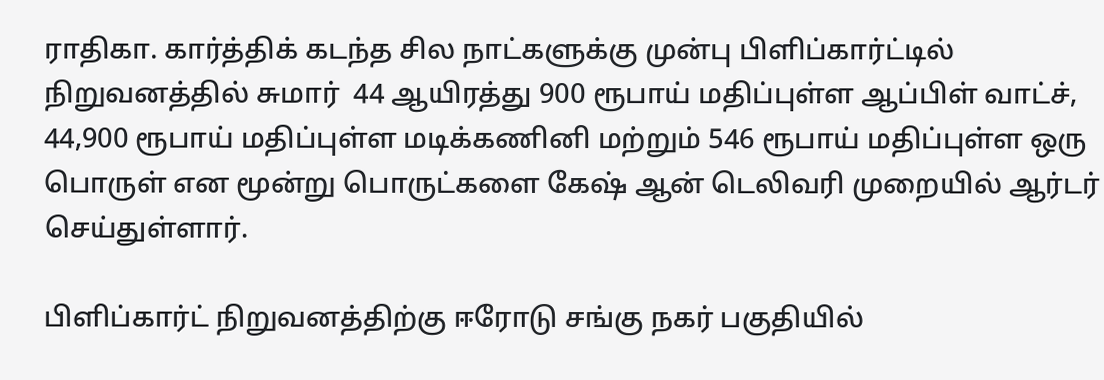ராதிகா. கார்த்திக் கடந்த சில நாட்களுக்கு முன்பு பிளிப்கார்ட்டில் நிறுவனத்தில் சுமார்  44 ஆயிரத்து 900 ரூபாய் மதிப்புள்ள ஆப்பிள் வாட்ச், 44,900 ரூபாய் மதிப்புள்ள மடிக்கணினி மற்றும் 546 ரூபாய் மதிப்புள்ள ஒரு பொருள் என மூன்று பொருட்களை கேஷ் ஆன் டெலிவரி முறையில் ஆர்டர் செய்துள்ளார்.

பிளிப்கார்ட் நிறுவனத்திற்கு ஈரோடு சங்கு நகர் பகுதியில்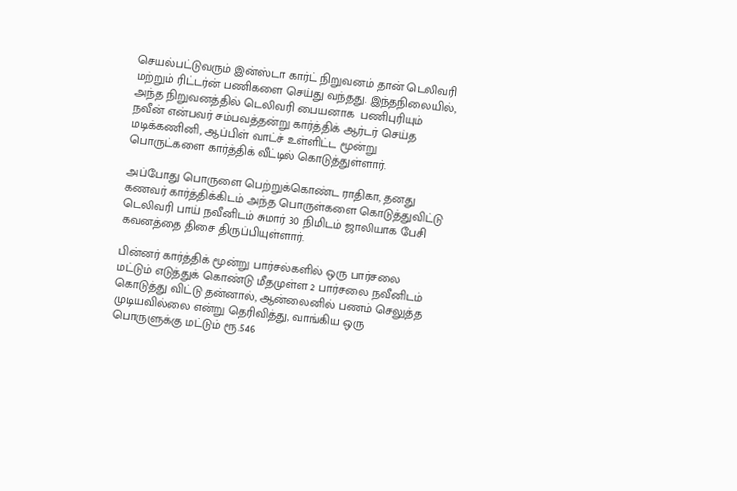செயல்பட்டுவரும் இன்ஸ்டா கார்ட் நிறுவனம் தான் டெலிவரி மற்றும் ரிட்டர்ன் பணிகளை செய்து வந்தது. இந்தநிலையில், அந்த நிறுவனத்தில் டெலிவரி பையனாக  பணிபுரியும் நவீன் என்பவர் சம்பவத்தன்று கார்த்திக் ஆர்டர் செய்த மடிக்கணினி, ஆப்பிள் வாட்ச் உள்ளிட்ட மூன்று பொருட்களை கார்த்திக் வீட்டில் கொடுத்துள்ளார்.

அப்போது பொருளை பெற்றுக்கொண்ட ராதிகா, தனது கணவர் கார்த்திக்கிடம் அந்த பொருள்களை கொடுத்துவிட்டு டெலிவரி பாய் நவீனிடம் சுமார் 30 நிமிடம் ஜாலியாக பேசி கவனத்தை திசை திருப்பியுள்ளார்.

பின்னர் கார்த்திக் மூன்று பார்சல்களில் ஒரு பார்சலை மட்டும் எடுத்துக் கொண்டு மீதமுள்ள 2 பார்சலை நவீனிடம் கொடுத்து விட்டு தன்னால், ஆன்லைனில் பணம் செலுத்த முடியவில்லை என்று தெரிவித்து, வாங்கிய ஒரு பொருளுக்கு மட்டும் ரூ.546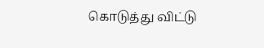கொடுத்து விட்டு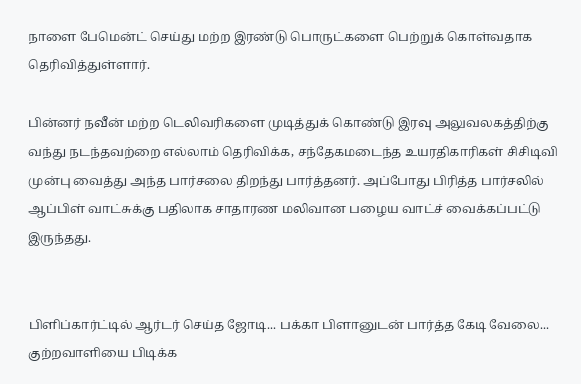நாளை பேமென்ட் செய்து மற்ற இரண்டு பொருட்களை பெற்றுக் கொள்வதாக தெரிவித்துள்ளார்.

பின்னர் நவீன் மற்ற டெலிவரிகளை முடித்துக் கொண்டு இரவு அலுவலகத்திற்கு வந்து நடந்தவற்றை எல்லாம் தெரிவிக்க, சந்தேகமடைந்த உயரதிகாரிகள் சிசிடிவி முன்பு வைத்து அந்த பார்சலை திறந்து பார்த்தனர். அப்போது பிரித்த பார்சலில் ஆப்பிள் வாட்சுக்கு பதிலாக சாதாரண மலிவான பழைய வாட்ச் வைக்கப்பட்டு இருந்தது.


பிளிப்கார்ட்டில் ஆர்டர் செய்த ஜோடி... பக்கா பிளானுடன் பார்த்த கேடி வேலை... குற்றவாளியை பிடிக்க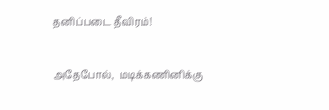தனிப்படை தீவிரம்!

அதேபோல்,  மடிக்கணினிக்கு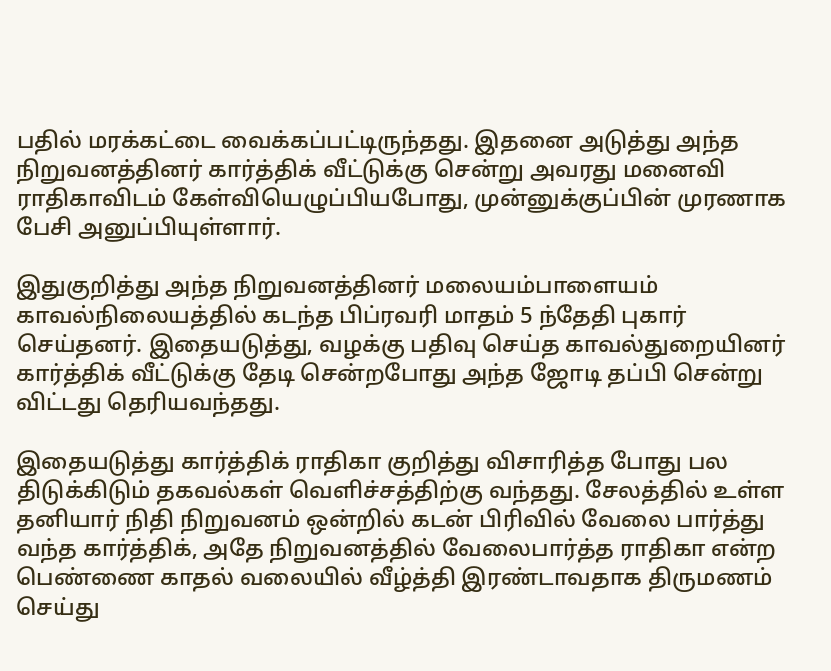பதில் மரக்கட்டை வைக்கப்பட்டிருந்தது. இதனை அடுத்து அந்த நிறுவனத்தினர் கார்த்திக் வீட்டுக்கு சென்று அவரது மனைவி ராதிகாவிடம் கேள்வியெழுப்பியபோது, முன்னுக்குப்பின் முரணாக பேசி அனுப்பியுள்ளார்.

இதுகுறித்து அந்த நிறுவனத்தினர் மலையம்பாளையம் காவல்நிலையத்தில் கடந்த பிப்ரவரி மாதம் 5 ந்தேதி புகார் செய்தனர். இதையடுத்து, வழக்கு பதிவு செய்த காவல்துறையினர் கார்த்திக் வீட்டுக்கு தேடி சென்றபோது அந்த ஜோடி தப்பி சென்று விட்டது தெரியவந்தது.

இதையடுத்து கார்த்திக் ராதிகா குறித்து விசாரித்த போது பல திடுக்கிடும் தகவல்கள் வெளிச்சத்திற்கு வந்தது. சேலத்தில் உள்ள தனியார் நிதி நிறுவனம் ஒன்றில் கடன் பிரிவில் வேலை பார்த்து வந்த கார்த்திக், அதே நிறுவனத்தில் வேலைபார்த்த ராதிகா என்ற பெண்ணை காதல் வலையில் வீழ்த்தி இரண்டாவதாக திருமணம் செய்து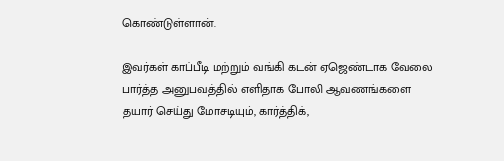கொண்டுள்ளான்.

இவர்கள் காப்பீடி மற்றும் வங்கி கடன் ஏஜெண்டாக வேலை பார்த்த அனுபவத்தில் எளிதாக போலி ஆவணங்களை தயார் செய்து மோசடியும், கார்த்திக்,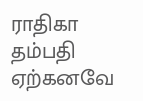ராதிகா தம்பதி ஏற்கனவே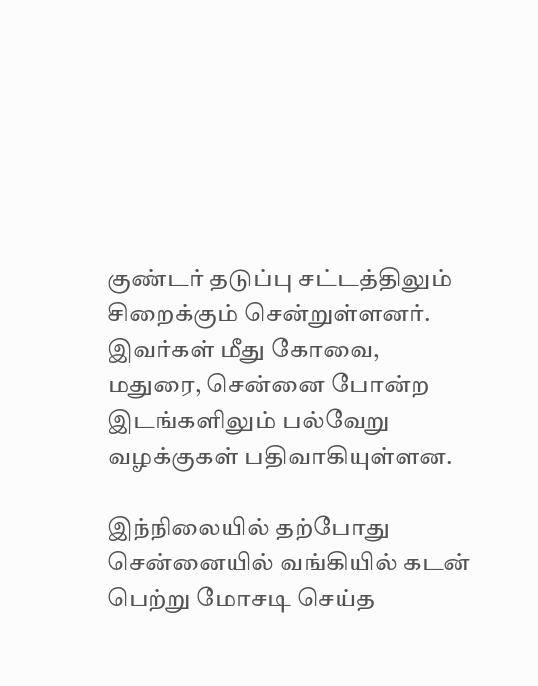குண்டர் தடுப்பு சட்டத்திலும் சிறைக்கும் சென்றுள்ளனர். இவர்கள் மீது கோவை, மதுரை, சென்னை போன்ற இடங்களிலும் பல்வேறு வழக்குகள் பதிவாகியுள்ளன.

இந்நிலையில் தற்போது சென்னையில் வங்கியில் கடன் பெற்று மோசடி செய்த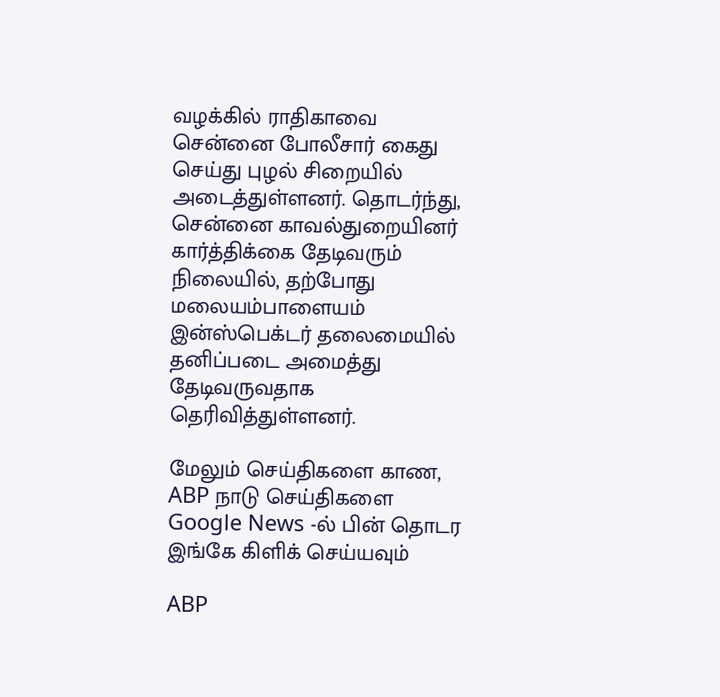வழக்கில் ராதிகாவை சென்னை போலீசார் கைது செய்து புழல் சிறையில் அடைத்துள்ளனர். தொடர்ந்து, சென்னை காவல்துறையினர் கார்த்திக்கை தேடிவரும் நிலையில், தற்போது மலையம்பாளையம் இன்ஸ்பெக்டர் தலைமையில் தனிப்படை அமைத்து தேடிவருவதாக தெரிவித்துள்ளனர்.

மேலும் செய்திகளை காண, ABP நாடு செய்திகளை Google News -ல் பின் தொடர இங்கே கிளிக் செய்யவும்

ABP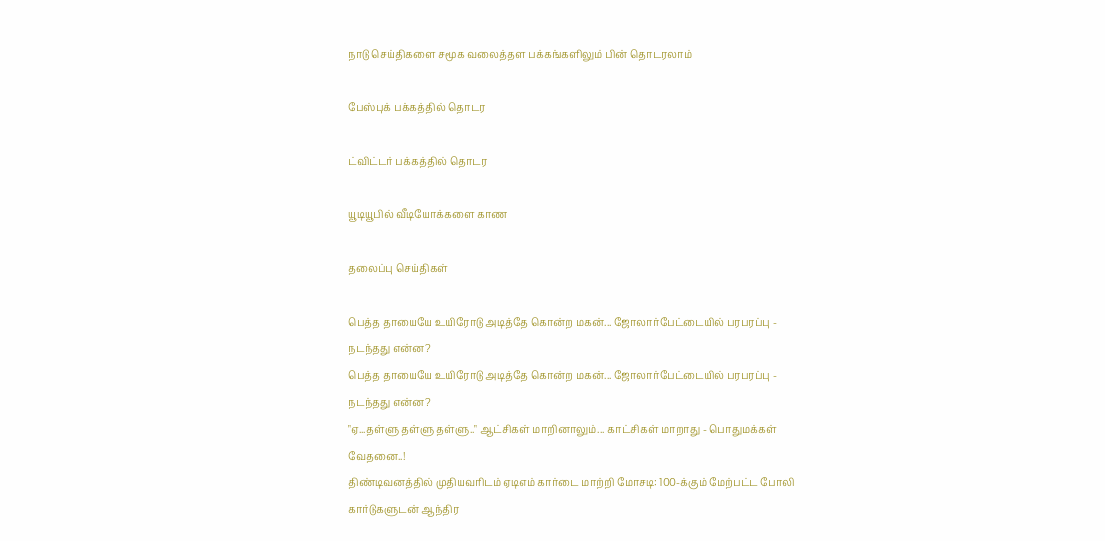நாடு செய்திகளை சமூக வலைத்தள பக்கங்களிலும் பின் தொடரலாம்

பேஸ்புக் பக்கத்தில் தொடர

ட்விட்டர் பக்கத்தில் தொடர

யூடியூபில் வீடியோக்களை காண

தலைப்பு செய்திகள்

பெத்த தாயையே உயிரோடு அடித்தே கொன்ற மகன்... ஜோலார்பேட்டையில் பரபரப்பு - நடந்தது என்ன?
பெத்த தாயையே உயிரோடு அடித்தே கொன்ற மகன்... ஜோலார்பேட்டையில் பரபரப்பு - நடந்தது என்ன?
"ஏ...தள்ளு தள்ளு தள்ளு.." ஆட்சிகள் மாறினாலும்... காட்சிகள் மாறாது - பொதுமக்கள் வேதனை..!
திண்டிவனத்தில் முதியவரிடம் ஏடிஎம் கார்டை மாற்றி மோசடி: 100-க்கும் மேற்பட்ட போலி கார்டுகளுடன் ஆந்திர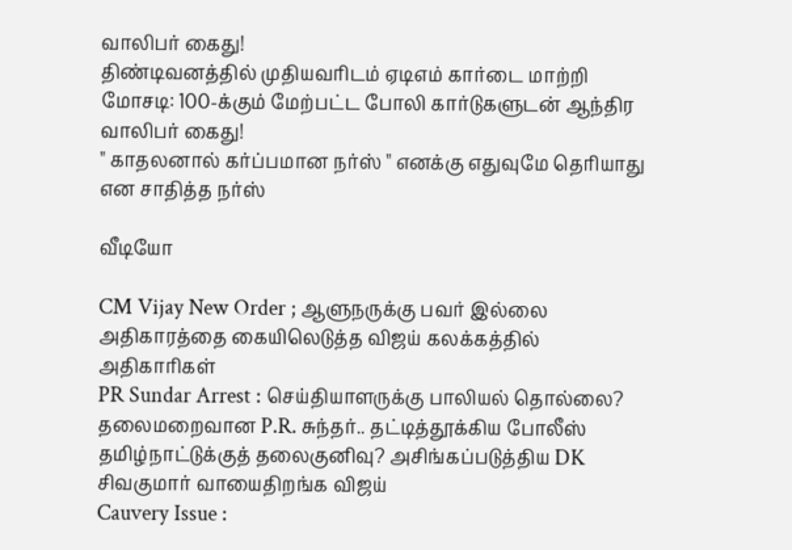வாலிபர் கைது!
திண்டிவனத்தில் முதியவரிடம் ஏடிஎம் கார்டை மாற்றி மோசடி: 100-க்கும் மேற்பட்ட போலி கார்டுகளுடன் ஆந்திர வாலிபர் கைது!
" காதலனால் கர்ப்பமான நர்ஸ் " எனக்கு எதுவுமே தெரியாது என சாதித்த நர்ஸ்

வீடியோ

CM Vijay New Order ; ஆளுநருக்கு பவர் இல்லை அதிகாரத்தை கையிலெடுத்த விஜய் கலக்கத்தில் அதிகாரிகள்
PR Sundar Arrest : செய்தியாளருக்கு பாலியல் தொல்லை? தலைமறைவான P.R. சுந்தர்.. தட்டித்தூக்கிய போலீஸ்
தமிழ்நாட்டுக்குத் தலைகுனிவு? அசிங்கப்படுத்திய DK சிவகுமார் வாயைதிறங்க விஜய்
Cauvery Issue :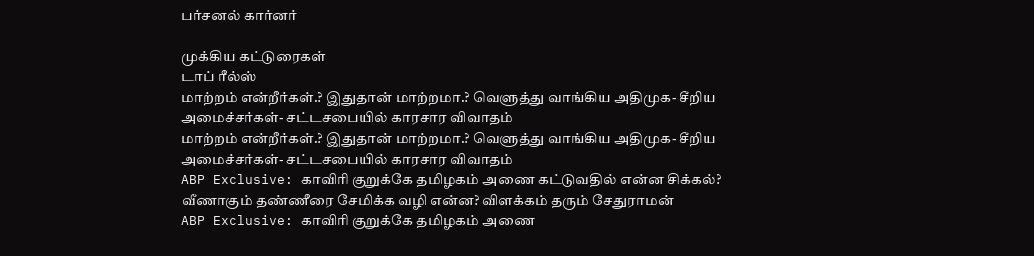பர்சனல் கார்னர்

முக்கிய கட்டுரைகள்
டாப் ரீல்ஸ்
மாற்றம் என்றீர்கள்.? இதுதான் மாற்றமா.? வெளுத்து வாங்கிய அதிமுக- சீறிய அமைச்சர்கள்- சட்டசபையில் காரசார விவாதம்
மாற்றம் என்றீர்கள்.? இதுதான் மாற்றமா.? வெளுத்து வாங்கிய அதிமுக- சீறிய அமைச்சர்கள்- சட்டசபையில் காரசார விவாதம்
ABP Exclusive: காவிரி குறுக்கே தமிழகம் அணை கட்டுவதில் என்ன சிக்கல்? வீணாகும் தண்ணீரை சேமிக்க வழி என்ன? விளக்கம் தரும் சேதுராமன்
ABP Exclusive: காவிரி குறுக்கே தமிழகம் அணை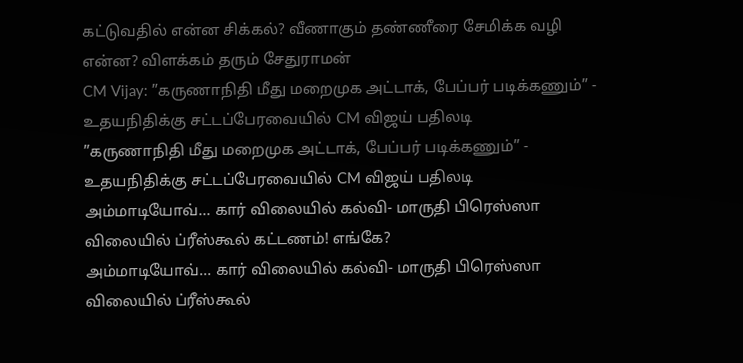கட்டுவதில் என்ன சிக்கல்? வீணாகும் தண்ணீரை சேமிக்க வழி என்ன? விளக்கம் தரும் சேதுராமன்
CM Vijay: ”கருணாநிதி மீது மறைமுக அட்டாக், பேப்பர் படிக்கணும்” - உதயநிதிக்கு சட்டப்பேரவையில் CM விஜய் பதிலடி
”கருணாநிதி மீது மறைமுக அட்டாக், பேப்பர் படிக்கணும்” - உதயநிதிக்கு சட்டப்பேரவையில் CM விஜய் பதிலடி
அம்மாடியோவ்… கார் விலையில் கல்வி- மாருதி பிரெஸ்ஸா விலையில் ப்ரீஸ்கூல் கட்டணம்! எங்கே?
அம்மாடியோவ்… கார் விலையில் கல்வி- மாருதி பிரெஸ்ஸா விலையில் ப்ரீஸ்கூல்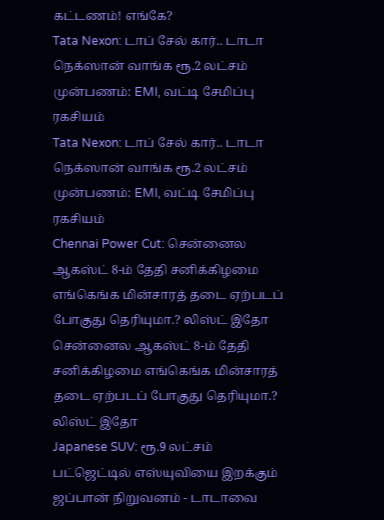கட்டணம்! எங்கே?
Tata Nexon: டாப் சேல் கார்.. டாடா நெக்ஸான் வாங்க ரூ.2 லட்சம் முன்பணம்: EMI, வட்டி சேமிப்பு ரகசியம்
Tata Nexon: டாப் சேல் கார்.. டாடா நெக்ஸான் வாங்க ரூ.2 லட்சம் முன்பணம்: EMI, வட்டி சேமிப்பு ரகசியம்
Chennai Power Cut: சென்னைல ஆகஸ்ட் 8-ம் தேதி சனிக்கிழமை எங்கெங்க மின்சாரத் தடை ஏற்படப் போகுது தெரியுமா.? லிஸ்ட் இதோ
சென்னைல ஆகஸ்ட் 8-ம் தேதி சனிக்கிழமை எங்கெங்க மின்சாரத் தடை ஏற்படப் போகுது தெரியுமா.? லிஸ்ட் இதோ
Japanese SUV: ரூ.9 லட்சம் பட்ஜெட்டில் எஸ்யுவியை இறக்கும் ஜப்பான் நிறுவனம் - டாடாவை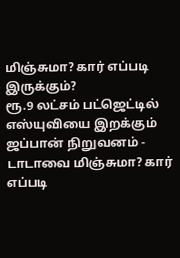மிஞ்சுமா? கார் எப்படி இருக்கும்?
ரூ.9 லட்சம் பட்ஜெட்டில் எஸ்யுவியை இறக்கும் ஜப்பான் நிறுவனம் - டாடாவை மிஞ்சுமா? கார் எப்படி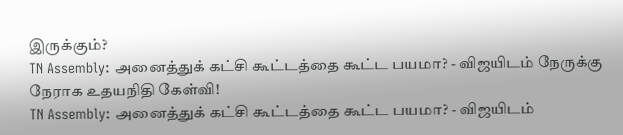இருக்கும்?
TN Assembly: அனைத்துக் கட்சி கூட்டத்தை கூட்ட பயமா? - விஜயிடம் நேருக்கு நேராக உதயநிதி கேள்வி!
TN Assembly: அனைத்துக் கட்சி கூட்டத்தை கூட்ட பயமா? - விஜயிடம்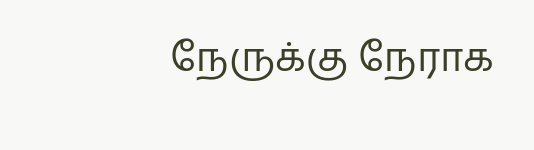நேருக்கு நேராக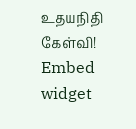உதயநிதி கேள்வி!
Embed widget